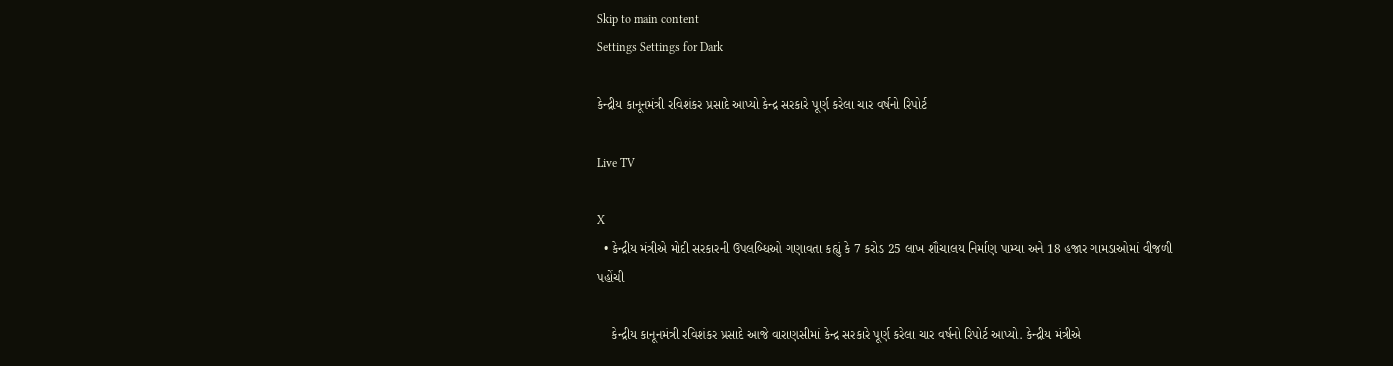Skip to main content
Settings Settings for Dark

કેન્દ્રીય કાનૂનમંત્રી રવિશંકર પ્રસાદે આપ્યો કેન્દ્ર સરકારે પૂર્ણ કરેલા ચાર વર્ષનો રિપોર્ટ

Live TV

X
  • કેન્દ્રીય મંત્રીએ મોદી સરકારની ઉપલબ્ધિઓ ગણાવતા કહ્યું કે 7 કરોડ 25 લાખ શૌચાલય નિર્માણ પામ્યા અને 18 હજાર ગામડાઓમાં વીજળી પહોંચી

    કેન્દ્રીય કાનૂનમંત્રી રવિશંકર પ્રસાદે આજે વારાણસીમાં કેન્દ્ર સરકારે પૂર્ણ કરેલા ચાર વર્ષનો રિપોર્ટ આપ્યો. કેન્દ્રીય મંત્રીએ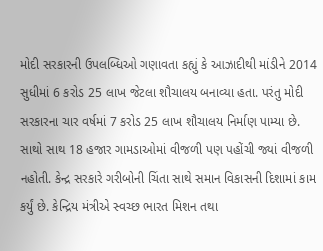મોદી સરકારની ઉપલબ્ધિઓ ગણાવતા કહ્યું કે આઝાદીથી માંડીને 2014 સુધીમાં 6 કરોડ 25 લાખ જેટલા શૌચાલય બનાવ્યા હતા. પરંતુ મોદી સરકારના ચાર વર્ષમાં 7 કરોડ 25 લાખ શૌચાલય નિર્માણ પામ્યા છે. સાથો સાથ 18 હજાર ગામડાઓમાં વીજળી પણ પહોંચી જ્યાં વીજળી નહોતી. કેન્દ્ર સરકારે ગરીબોની ચિંતા સાથે સમાન વિકાસની દિશામાં કામ કર્યું છે. કેન્દ્રિય મંત્રીએ સ્વચ્છ ભારત મિશન તથા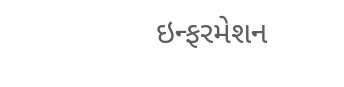ઇન્ફરમેશન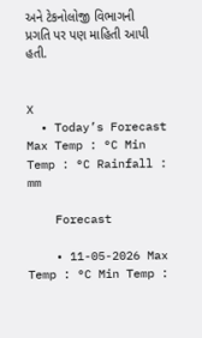અને ટેકનોલોજી વિભાગની પ્રગતિ પર પણ માહિતી આપી હતી.


X
  • Today’s Forecast Max Temp : °C Min Temp : °C Rainfall : mm

    Forecast

    • 11-05-2026 Max Temp : °C Min Temp :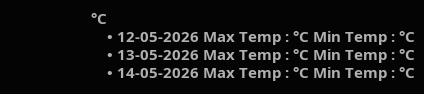°C
    • 12-05-2026 Max Temp : °C Min Temp : °C
    • 13-05-2026 Max Temp : °C Min Temp : °C
    • 14-05-2026 Max Temp : °C Min Temp : °C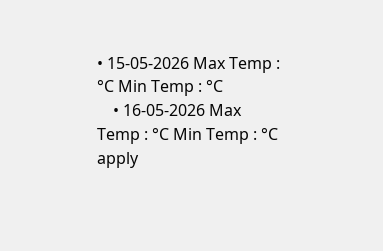• 15-05-2026 Max Temp : °C Min Temp : °C
    • 16-05-2026 Max Temp : °C Min Temp : °C
apply